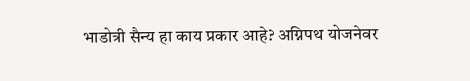भाडोत्री सैन्य हा काय प्रकार आहे? अग्निपथ योजनेवर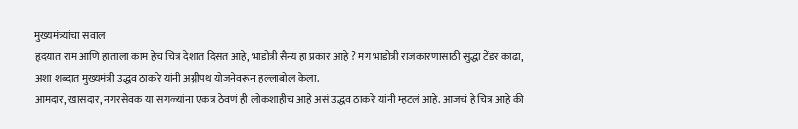मुख्यमंत्र्यांचा सवाल
हृदयात राम आणि हाताला काम हेच चित्र देशात दिसत आहे, भाडोत्री सैन्य हा प्रकार आहे ? मग भाडोत्री राजकारणासाठी सुद्धा टेंडर काढा, अशा शब्दात मुख्यमंत्री उद्धव ठाकरे यांनी अग्नीपथ योजनेवरून हल्लाबोल केला.
आमदार, खासदार, नगरसेवक या सगळ्यांना एकत्र ठेवणं ही लोकशाहीच आहे असं उद्धव ठाकरे यांनी म्हटलं आहे. आजचं हे चित्र आहे की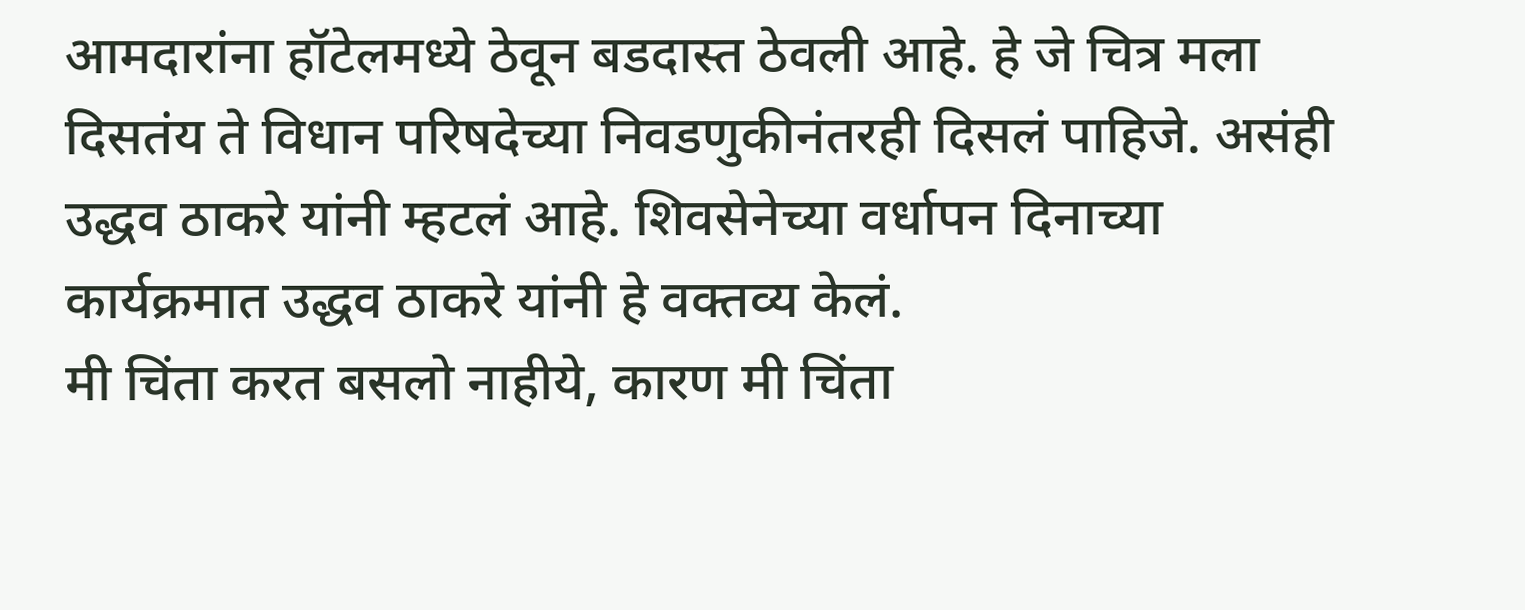आमदारांना हॉटेलमध्ये ठेवून बडदास्त ठेवली आहे. हे जे चित्र मला दिसतंय ते विधान परिषदेच्या निवडणुकीनंतरही दिसलं पाहिजे. असंही उद्धव ठाकरे यांनी म्हटलं आहे. शिवसेनेच्या वर्धापन दिनाच्या कार्यक्रमात उद्धव ठाकरे यांनी हे वक्तव्य केलं.
मी चिंता करत बसलो नाहीये, कारण मी चिंता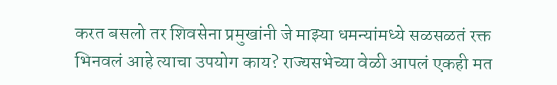करत बसलो तर शिवसेना प्रमुखांनी जे माझ्या धमन्यांमध्ये सळसळतं रक्त भिनवलं आहे त्याचा उपयोग काय? राज्यसभेच्या वेळी आपलं एकही मत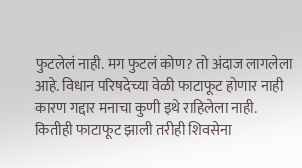फुटलेलं नाही. मग फुटलं कोण? तो अंदाज लागलेला आहे. विधान परिषदेच्या वेळी फाटाफूट होणार नाही कारण गद्दार मनाचा कुणी इथे राहिलेला नाही. कितीही फाटाफूट झाली तरीही शिवसेना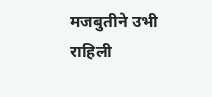मजबुतीने उभी राहिली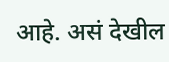आहे. असं देखील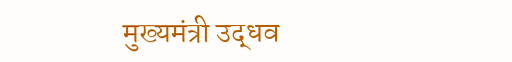मुख्यमंत्री उद्धव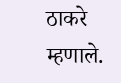ठाकरे म्हणाले.